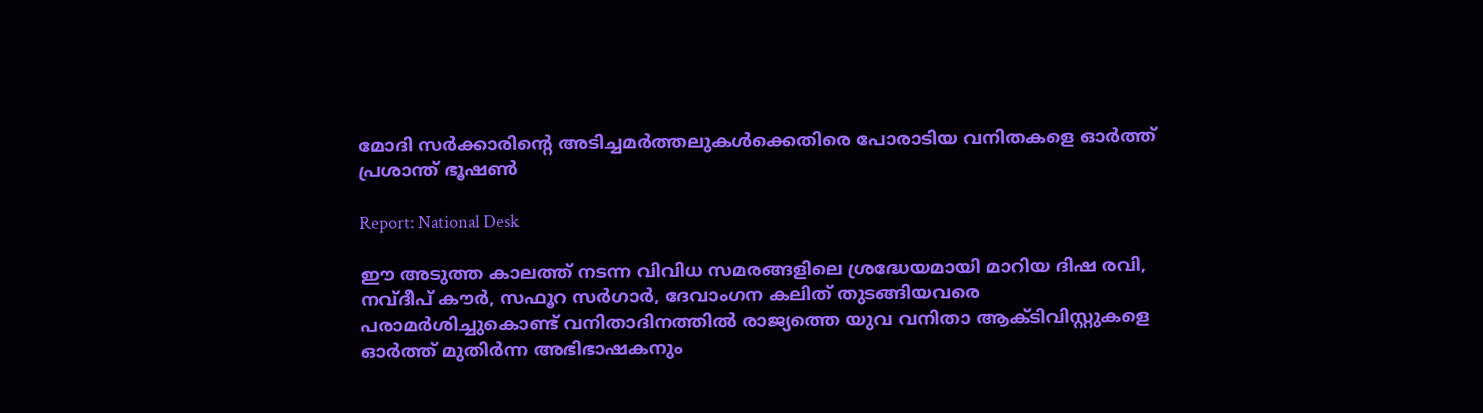മോദി സര്‍ക്കാരിന്റെ അടിച്ചമര്‍ത്തലുകള്‍ക്കെതിരെ പോരാടിയ വനിതകളെ ഓര്‍ത്ത് പ്രശാന്ത് ഭൂഷണ്‍

Report: National Desk

ഈ അടുത്ത കാലത്ത് നടന്ന വിവിധ സമരങ്ങളിലെ ശ്രദ്ധേയമായി മാറിയ ദിഷ രവി, നവ്ദീപ് കൗര്‍, സഫൂറ സര്‍ഗാര്‍, ദേവാംഗന കലിത് തുടങ്ങിയവരെ പരാമര്‍ശിച്ചുകൊണ്ട് വനിതാദിനത്തില്‍ രാജ്യത്തെ യുവ വനിതാ ആക്ടിവിസ്റ്റുകളെ ഓര്‍ത്ത് മുതിര്‍ന്ന അഭിഭാഷകനും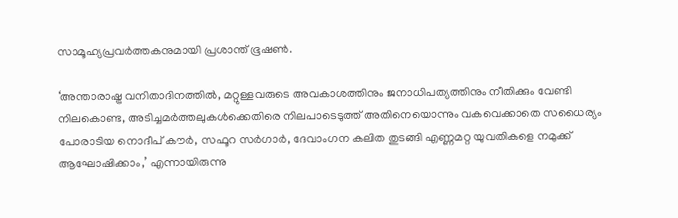സാമൂഹ്യപ്രവര്‍ത്തകനുമായി പ്രശാന്ത് ഭൂഷണ്‍.

‘അന്താരാഷ്ട്ര വനിതാദിനത്തില്‍, മറ്റുള്ളവരുടെ അവകാശത്തിനും ജനാധിപത്യത്തിനും നീതിക്കും വേണ്ടി നിലകൊണ്ട, അടിച്ചമര്‍ത്തലുകള്‍ക്കെതിരെ നിലപാടെടുത്ത് അതിനെയൊന്നും വകവെക്കാതെ സധൈര്യം പോരാടിയ നൊദീപ് കൗര്‍, സഫൂറ സര്‍ഗാര്‍, ദേവാംഗന കലിത തുടങ്ങി എണ്ണമറ്റ യുവതികളെ നമുക്ക് ആഘോഷിക്കാം,’ എന്നായിരുന്നു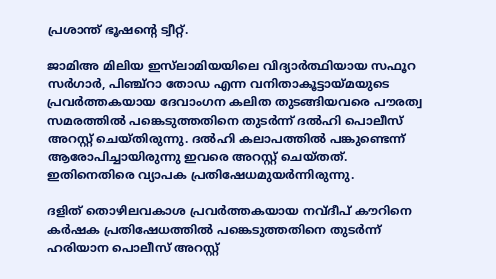പ്രശാന്ത് ഭൂഷന്റെ ട്വീറ്റ്.

ജാമിഅ മിലിയ ഇസ്‌ലാമിയയിലെ വിദ്യാര്‍ത്ഥിയായ സഫൂറ സര്‍ഗാര്‍, പിഞ്ച്‌റാ തോഡ എന്ന വനിതാകൂട്ടായ്മയുടെ പ്രവര്‍ത്തകയായ ദേവാംഗന കലിത തുടങ്ങിയവരെ പൗരത്വ സമരത്തില്‍ പങ്കെടുത്തതിനെ തുടര്‍ന്ന് ദല്‍ഹി പൊലീസ് അറസ്റ്റ് ചെയ്തിരുന്നു. ദല്‍ഹി കലാപത്തില്‍ പങ്കുണ്ടെന്ന് ആരോപിച്ചായിരുന്നു ഇവരെ അറസ്റ്റ് ചെയ്തത്. ഇതിനെതിരെ വ്യാപക പ്രതിഷേധമുയര്‍ന്നിരുന്നു.

ദളിത് തൊഴിലവകാശ പ്രവര്‍ത്തകയായ നവ്ദീപ് കൗറിനെ കര്‍ഷക പ്രതിഷേധത്തില്‍ പങ്കെടുത്തതിനെ തുടര്‍ന്ന് ഹരിയാന പൊലീസ് അറസ്റ്റ്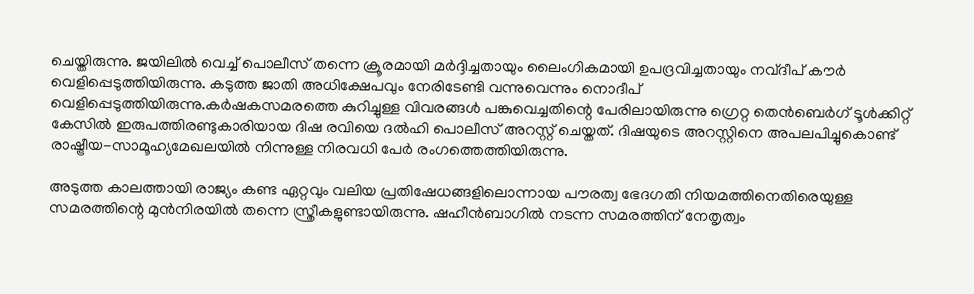ചെയ്തിരുന്നു. ജയിലില്‍ വെച്ച് പൊലീസ് തന്നെ ക്രൂരമായി മര്‍ദ്ദിച്ചതായും ലൈംഗികമായി ഉപദ്രവിച്ചതായും നവ്ദീപ് കൗര്‍ വെളിപ്പെടുത്തിയിരുന്നു. കടുത്ത ജാതി അധിക്ഷേപവും നേരിടേണ്ടി വന്നുവെന്നും നൊദീപ് വെളിപ്പെടുത്തിയിരുന്നു.കര്‍ഷകസമരത്തെ കുറിച്ചുള്ള വിവരങ്ങള്‍ പങ്കുവെച്ചതിന്റെ പേരിലായിരുന്നു ഗ്രെറ്റ തെന്‍ബെര്‍ഗ് ടൂള്‍ക്കിറ്റ് കേസില്‍ ഇരുപത്തിരണ്ടുകാരിയായ ദിഷ രവിയെ ദല്‍ഹി പൊലീസ് അറസ്റ്റ് ചെയ്തത്. ദിഷയുടെ അറസ്റ്റിനെ അപലപിച്ചുകൊണ്ട് രാഷ്ട്രീയ-സാമൂഹ്യമേഖലയില്‍ നിന്നുള്ള നിരവധി പേര്‍ രംഗത്തെത്തിയിരുന്നു.

അടുത്ത കാലത്തായി രാജ്യം കണ്ട ഏറ്റവും വലിയ പ്രതിഷേധങ്ങളിലൊന്നായ പൗരത്വ ഭേദഗതി നിയമത്തിനെതിരെയുള്ള സമരത്തിന്റെ മുന്‍നിരയില്‍ തന്നെ സ്ത്രീകളുണ്ടായിരുന്നു. ഷഹീന്‍ബാഗില്‍ നടന്ന സമരത്തിന് നേതൃത്വം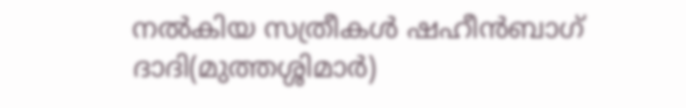നല്‍കിയ സത്രീകള്‍ ഷഹീന്‍ബാഗ് ദാദി(മുത്തശ്ശിമാര്‍)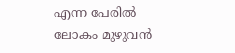എന്ന പേരില്‍ ലോകം മുഴുവന്‍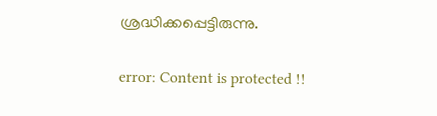ശ്രദ്ധിക്കപ്പെട്ടിരുന്നു.

error: Content is protected !!